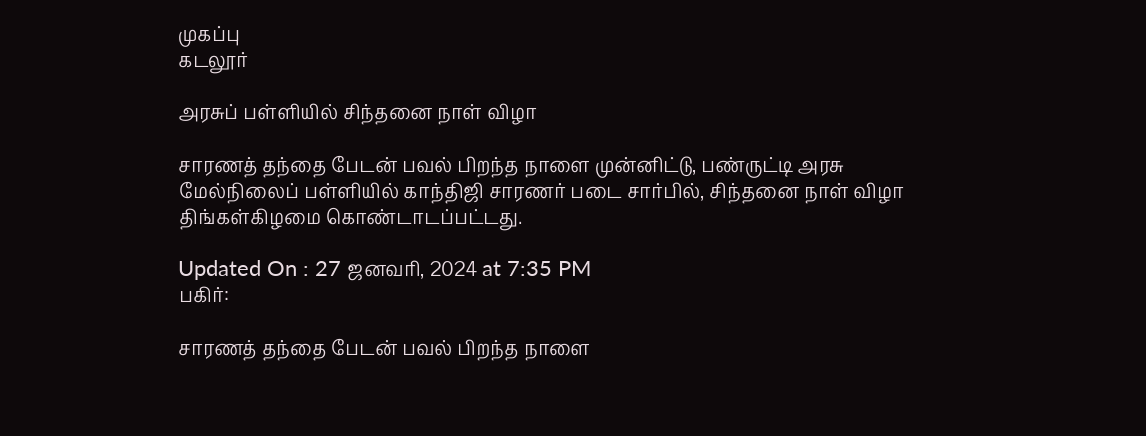முகப்பு
கடலூர்

அரசுப் பள்ளியில் சிந்தனை நாள் விழா

சாரணத் தந்தை பேடன் பவல் பிறந்த நாளை முன்னிட்டு, பண்ருட்டி அரசு மேல்நிலைப் பள்ளியில் காந்திஜி சாரணர் படை சார்பில், சிந்தனை நாள் விழா திங்கள்கிழமை கொண்டாடப்பட்டது.

Updated On : 27 ஜனவரி, 2024 at 7:35 PM
பகிர்:

சாரணத் தந்தை பேடன் பவல் பிறந்த நாளை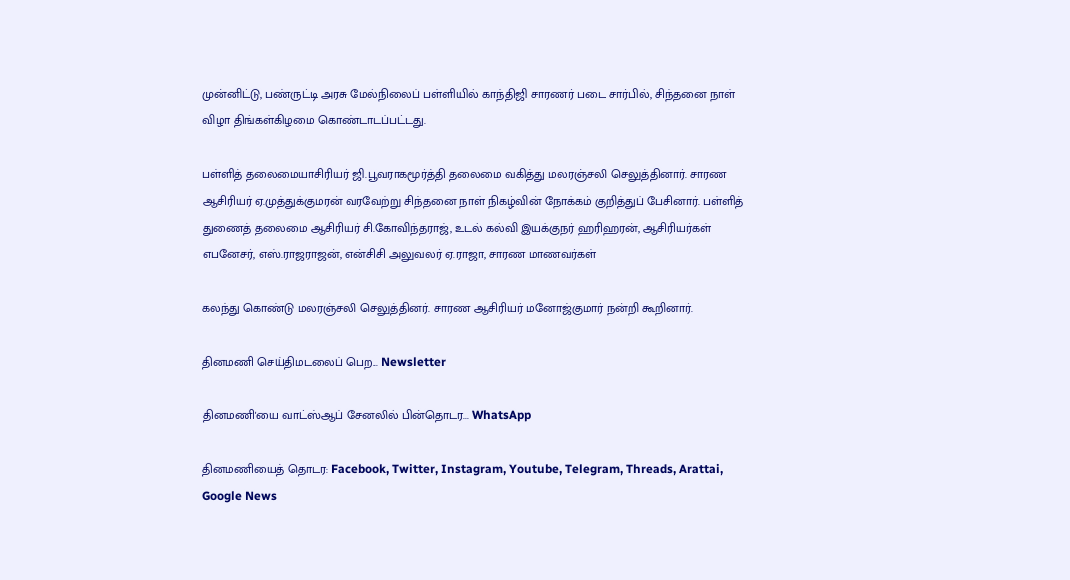முன்னிட்டு, பண்ருட்டி அரசு மேல்நிலைப் பள்ளியில் காந்திஜி சாரணர் படை சார்பில், சிந்தனை நாள் விழா திங்கள்கிழமை கொண்டாடப்பட்டது.

பள்ளித் தலைமையாசிரியர் ஜி.பூவராகமூர்த்தி தலைமை வகித்து மலரஞ்சலி செலுத்தினார். சாரண ஆசிரியர் ஏ.முத்துக்குமரன் வரவேற்று சிந்தனை நாள் நிகழ்வின் நோக்கம் குறித்துப் பேசினார். பள்ளித் துணைத் தலைமை ஆசிரியர் சி.கோவிந்தராஜ், உடல் கல்வி இயக்குநர் ஹரிஹரன், ஆசிரியர்கள் எபனேசர், எஸ்.ராஜராஜன், என்சிசி அலுவலர் ஏ.ராஜா, சாரண மாணவர்கள்

கலந்து கொண்டு மலரஞ்சலி செலுத்தினர். சாரண ஆசிரியர் மனோஜ்குமார் நன்றி கூறினார்.

தினமணி செய்திமடலைப் பெற... Newsletter

தினமணி'யை வாட்ஸ்ஆப் சேனலில் பின்தொடர... WhatsApp

தினமணியைத் தொடர: Facebook, Twitter, Instagram, Youtube, Telegram, Threads, Arattai, Google News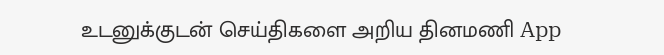உடனுக்குடன் செய்திகளை அறிய தினமணி App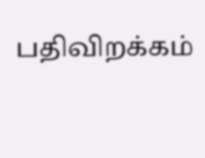பதிவிறக்கம்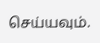செய்யவும்.